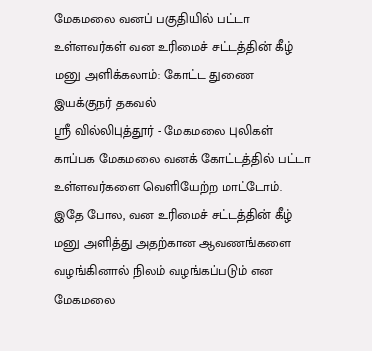மேகமலை வனப் பகுதியில் பட்டா உள்ளவர்கள் வன உரிமைச் சட்டத்தின் கீழ் மனு அளிக்கலாம்: கோட்ட துணை இயக்குநர் தகவல்
ஸ்ரீ வில்லிபுத்தூர் - மேகமலை புலிகள் காப்பக மேகமலை வனக் கோட்டத்தில் பட்டா உள்ளவர்களை வெளியேற்ற மாட்டோம். இதே போல, வன உரிமைச் சட்டத்தின் கீழ் மனு அளித்து அதற்கான ஆவணங்களை வழங்கினால் நிலம் வழங்கப்படும் என மேகமலை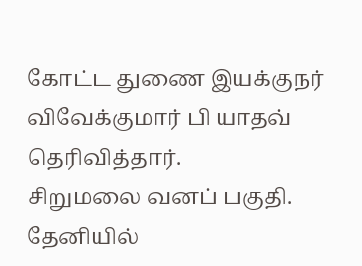கோட்ட துணை இயக்குநர் விவேக்குமார் பி யாதவ் தெரிவித்தார்.
சிறுமலை வனப் பகுதி.
தேனியில்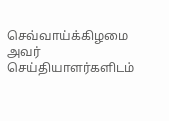செவ்வாய்க்கிழமை அவர் செய்தியாளர்களிடம்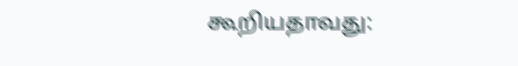கூறியதாவது: